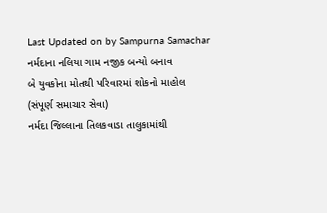Last Updated on by Sampurna Samachar
નર્મદાના નલિયા ગામ નજીક બન્યો બનાવ
બે યુવકોના મોતથી પરિવારમાં શોકનો માહોલ
(સંપૂર્ણ સમાચાર સેવા)
નર્મદા જિલ્લાના તિલકવાડા તાલુકામાંથી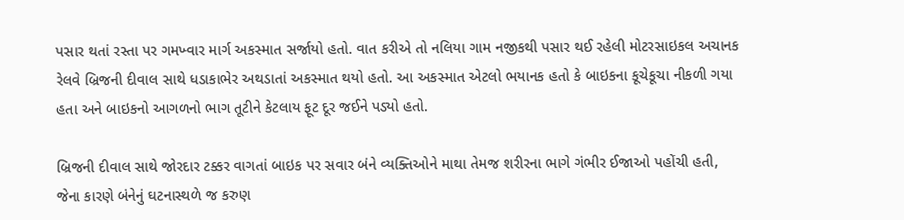પસાર થતાં રસ્તા પર ગમખ્વાર માર્ગ અકસ્માત સર્જાયો હતો. વાત કરીએ તો નલિયા ગામ નજીકથી પસાર થઈ રહેલી મોટરસાઇકલ અચાનક રેલવે બ્રિજની દીવાલ સાથે ધડાકાભેર અથડાતાં અકસ્માત થયો હતો. આ અકસ્માત એટલો ભયાનક હતો કે બાઇકના કૂચેકૂચા નીકળી ગયા હતા અને બાઇકનો આગળનો ભાગ તૂટીને કેટલાય ફૂટ દૂર જઈને પડ્યો હતો.

બ્રિજની દીવાલ સાથે જોરદાર ટક્કર વાગતાં બાઇક પર સવાર બંને વ્યક્તિઓને માથા તેમજ શરીરના ભાગે ગંભીર ઈજાઓ પહોંચી હતી, જેના કારણે બંનેનું ઘટનાસ્થળે જ કરુણ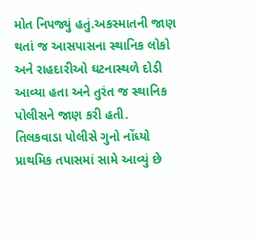મોત નિપજ્યું હતું.અકસ્માતની જાણ થતાં જ આસપાસના સ્થાનિક લોકો અને રાહદારીઓ ઘટનાસ્થળે દોડી આવ્યા હતા અને તુરંત જ સ્થાનિક પોલીસને જાણ કરી હતી.
તિલકવાડા પોલીસે ગુનો નોંધ્યો
પ્રાથમિક તપાસમાં સામે આવ્યું છે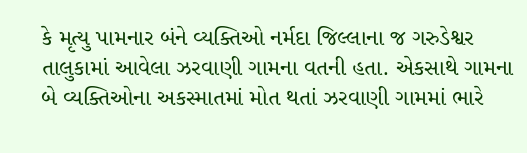કે મૃત્યુ પામનાર બંને વ્યક્તિઓ નર્મદા જિલ્લાના જ ગરુડેશ્વર તાલુકામાં આવેલા ઝરવાણી ગામના વતની હતા. એકસાથે ગામના બે વ્યક્તિઓના અકસ્માતમાં મોત થતાં ઝરવાણી ગામમાં ભારે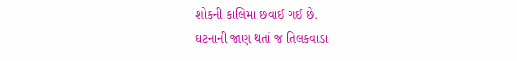શોકની કાલિમા છવાઈ ગઈ છે.
ઘટનાની જાણ થતાં જ તિલકવાડા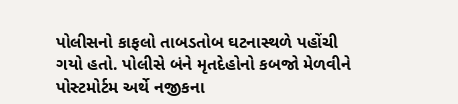પોલીસનો કાફલો તાબડતોબ ઘટનાસ્થળે પહોંચી ગયો હતો. પોલીસે બંને મૃતદેહોનો કબજો મેળવીને પોસ્ટમોર્ટમ અર્થે નજીકના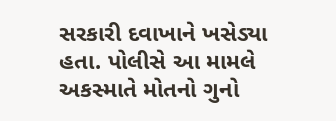સરકારી દવાખાને ખસેડ્યા હતા. પોલીસે આ મામલે અકસ્માતે મોતનો ગુનો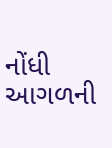નોંધી આગળની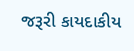જરૂરી કાયદાકીય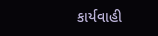કાર્યવાહી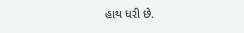હાથ ધરી છે.